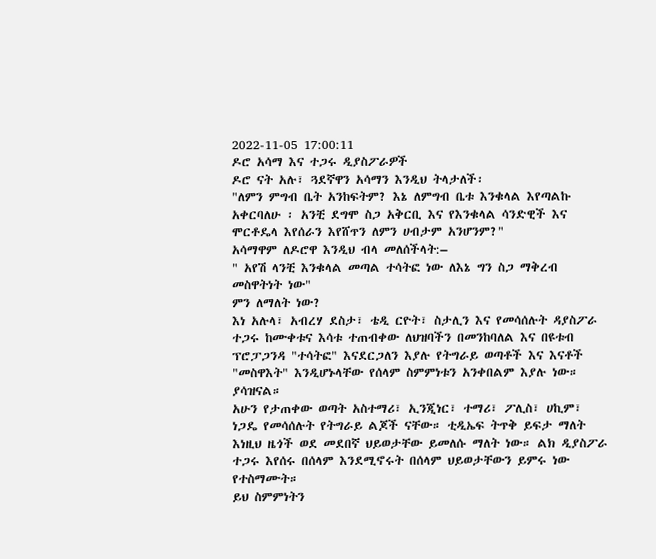2022-11-05 17:00:11
ዶሮ አሳማ እና ተጋሩ ዲያስፖራዎች
ዶሮ ናት አሉ፣ ጓደኛዋን አሳማን እንዲህ ትላታለች፡
"ለምን ምግብ ቤት አንከፍትም? እኔ ለምግብ ቤቱ እንቁላል እየጣልኩ አቀርባለሁ ፡ አንቺ ደግሞ ስጋ አቅርቢ እና የእንቁላል ሳንድዊች እና ሞርቶዴላ እየሰራን እየሸጥን ለምን ሀብታም አንሆንም?"
አሳማዋም ለዶሮዋ እንዲህ ብላ መለሰችላት:–
" አየሽ ላንቺ እንቁላል መጣል ተሳትፎ ነው ለእኔ ግን ስጋ ማቅረብ መስዋትነት ነው"
ምን ለማለት ነው?
እነ አሉላ፣ አብረሃ ደስታ፣ ቴዲ ርዮት፣ ስታሊን እና የመሳሰሉት ዳያስፖራ ተጋሩ ከሙቀቱና እሳቱ ተጠብቀው ለህዝባችን በመንከባለል እና በዩቱብ ፕሮፓጋንዳ "ተሳትፎ" እናደርጋለን እያሉ የትግራይ ወጣቶች እና እናቶች "መስዋእት" እንዲሆኑላቸው የሰላም ስምምነቱን አንቀበልም እያሉ ነው።
ያሳዝናል።
አሁን የታጠቀው ወጣት አስተማሪ፣ ኢንጂነር፣ ተማሪ፣ ፖሊስ፣ ሀኪም፣ ነጋዴ የመሳሰሉት የትግራይ ልጆች ናቸው። ቲዲኤፍ ትጥቅ ይፍታ ማለት እነዚህ ዜጎች ወደ መደበኛ ህይወታቸው ይመለሱ ማለት ነው። ልክ ዲያስፖራ ተጋሩ እየሰሩ በሰላም እንደሚኖሩት በሰላም ህይወታቸውን ይምሩ ነው የተስማሙት።
ይህ ስምምነትን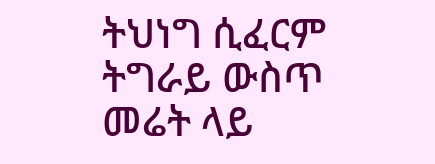ትህነግ ሲፈርም ትግራይ ውስጥ መሬት ላይ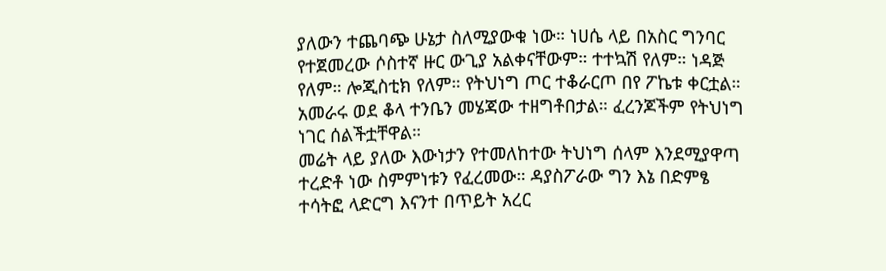ያለውን ተጨባጭ ሁኔታ ስለሚያውቁ ነው። ነሀሴ ላይ በአስር ግንባር የተጀመረው ሶስተኛ ዙር ውጊያ አልቀናቸውም። ተተኳሽ የለም። ነዳጅ የለም። ሎጂስቲክ የለም። የትህነግ ጦር ተቆራርጦ በየ ፖኬቱ ቀርቷል። አመራሩ ወደ ቆላ ተንቤን መሄጃው ተዘግቶበታል። ፈረንጆችም የትህነግ ነገር ሰልችቷቸዋል።
መሬት ላይ ያለው እውነታን የተመለከተው ትህነግ ሰላም እንደሚያዋጣ ተረድቶ ነው ስምምነቱን የፈረመው። ዳያስፖራው ግን እኔ በድምፄ ተሳትፎ ላድርግ እናንተ በጥይት አረር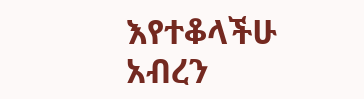እየተቆላችሁ አብረን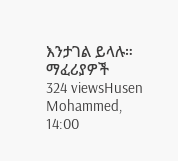እንታገል ይላሉ።
ማፈሪያዎች
324 viewsHusen Mohammed, 14:00